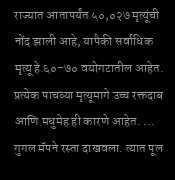राज्यात आतापर्यंत ५०,०२७ मृत्यूंची नोंद झाली आहे, यापैकी सर्वाधिक मृत्यू हे ६०-७० वयोगटातील आहेत. प्रत्येक पाचव्या मृत्यूमागे उच्च रक्तदाब आणि मधुमेह ही कारणे आहेत. ...
गुगल मॅपने रस्ता दाखवला. त्यात पूल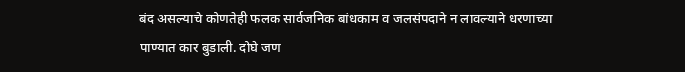बंद असल्याचे कोणतेही फलक सार्वजनिक बांधकाम व जलसंपदाने न लावल्याने धरणाच्या पाण्यात कार बुडाली. दोघे जण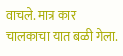वाचले. मात्र कार चालकाचा यात बळी गेला.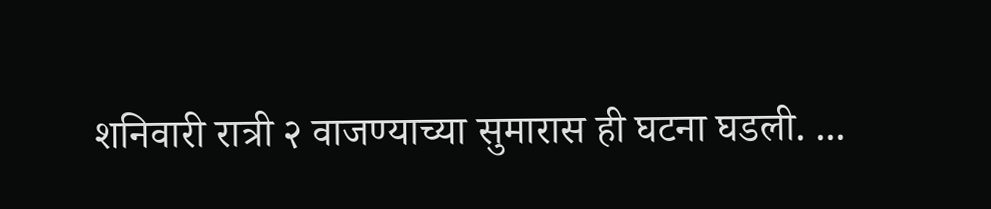शनिवारी रात्री २ वाजण्याच्या सुमारास ही घटना घडली. ...